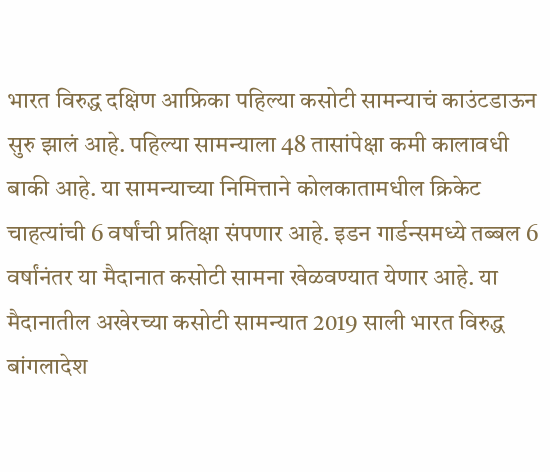भारत विरुद्ध दक्षिण आफ्रिका पहिल्या कसोटी सामन्याचं काउंटडाऊन सुरु झालं आहे. पहिल्या सामन्याला 48 तासांपेक्षा कमी कालावधी बाकी आहे. या सामन्याच्या निमित्ताने कोलकातामधील क्रिकेट चाहत्यांची 6 वर्षांची प्रतिक्षा संपणार आहे. इडन गार्डन्समध्ये तब्बल 6 वर्षांनंतर या मैदानात कसोटी सामना खेळवण्यात येणार आहे. या मैदानातील अखेरच्या कसोटी सामन्यात 2019 साली भारत विरुद्ध बांगलादेश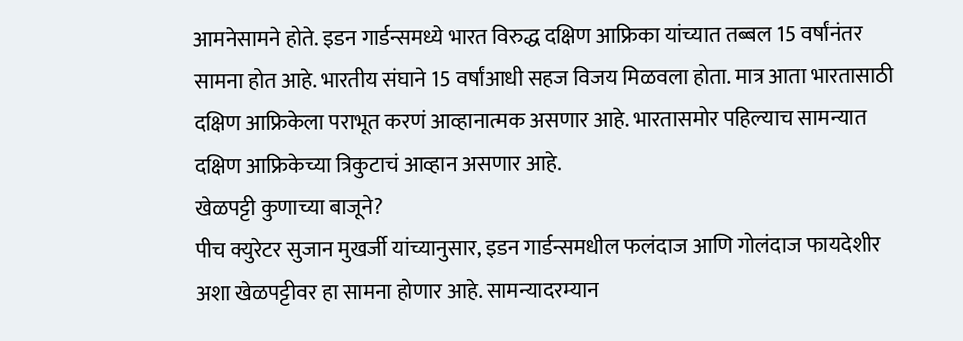आमनेसामने होते. इडन गार्डन्समध्ये भारत विरुद्ध दक्षिण आफ्रिका यांच्यात तब्बल 15 वर्षांनंतर सामना होत आहे. भारतीय संघाने 15 वर्षांआधी सहज विजय मिळवला होता. मात्र आता भारतासाठी दक्षिण आफ्रिकेला पराभूत करणं आव्हानात्मक असणार आहे. भारतासमोर पहिल्याच सामन्यात दक्षिण आफ्रिकेच्या त्रिकुटाचं आव्हान असणार आहे.
खेळपट्टी कुणाच्या बाजूने?
पीच क्युरेटर सुजान मुखर्जी यांच्यानुसार, इडन गार्डन्समधील फलंदाज आणि गोलंदाज फायदेशीर अशा खेळपट्टीवर हा सामना होणार आहे. सामन्यादरम्यान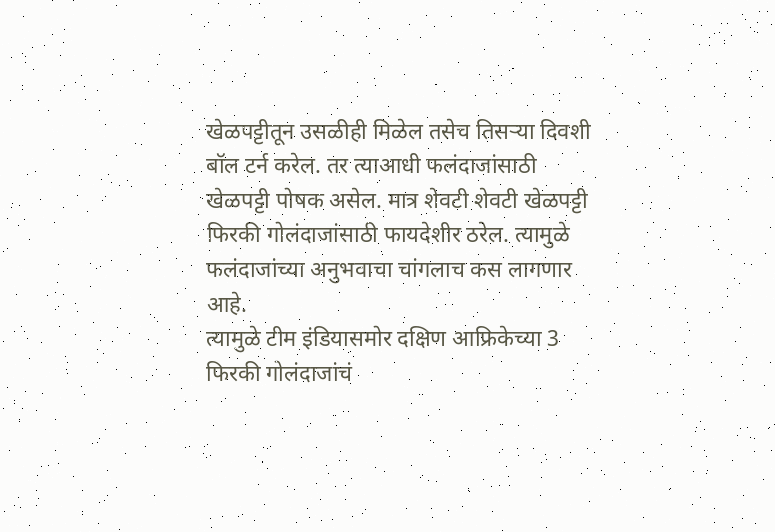खेळपट्टीतून उसळीही मिळेल तसेच तिसऱ्या दिवशी बॉल टर्न करेल. तर त्याआधी फलंदाजांसाठी खेळपट्टी पोषक असेल. मात्र शेवटी शेवटी खेळपट्टी फिरकी गोलंदाजांसाठी फायदेशीर ठरेल. त्यामुळे फलंदाजांच्या अनुभवाचा चांगलाच कस लागणार आहे.
त्यामुळे टीम इंडियासमोर दक्षिण आफ्रिकेच्या 3 फिरकी गोलंदाजांचं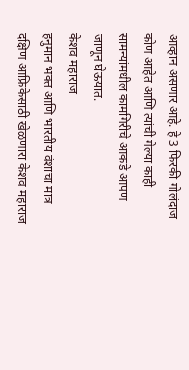आव्हान असणार आहे. हे 3 फिरकी गोलंदाज कोण आहेत आणि त्यांची गेल्या काही सामन्यांमधील कामगिरीचे आकडे आपण जाणून घेऊयात.
केशव महाराज
हनुमान भक्त आणि भारतीय वंशाचा मात्र दक्षिण आफ्रिकेसाठी खेळणारा केशव महाराज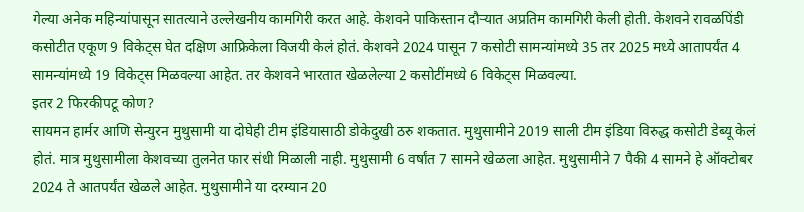गेल्या अनेक महिन्यांपासून सातत्याने उल्लेखनीय कामगिरी करत आहे. केशवने पाकिस्तान दौऱ्यात अप्रतिम कामगिरी केली होती. केशवने रावळपिंडी कसोटीत एकूण 9 विकेट्स घेत दक्षिण आफ्रिकेला विजयी केलं होतं. केशवने 2024 पासून 7 कसोटी सामन्यांमध्ये 35 तर 2025 मध्ये आतापर्यंत 4 सामन्यांमध्ये 19 विकेट्स मिळवल्या आहेत. तर केशवने भारतात खेळलेल्या 2 कसोटींमध्ये 6 विकेट्स मिळवल्या.
इतर 2 फिरकीपटू कोण?
सायमन हार्मर आणि सेन्युरन मुथुसामी या दोघेही टीम इंडियासाठी डोकेदुखी ठरु शकतात. मुथुसामीने 2019 साली टीम इंडिया विरुद्ध कसोटी डेब्यू केलं होतं. मात्र मुथुसामीला केशवच्या तुलनेत फार संधी मिळाली नाही. मुथुसामी 6 वर्षांत 7 सामने खेळला आहेत. मुथुसामीने 7 पैकी 4 सामने हे ऑक्टोबर 2024 ते आतपर्यंत खेळले आहेत. मुथुसामीने या दरम्यान 20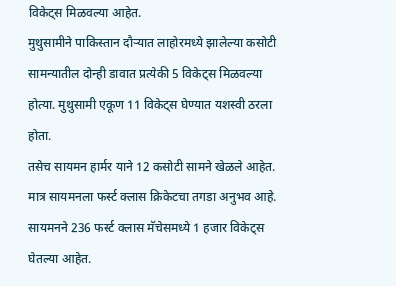विकेट्स मिळवल्या आहेत.
मुथुसामीने पाकिस्तान दौऱ्यात लाहोरमध्ये झालेल्या कसोटी सामन्यातील दोन्ही डावात प्रत्येकी 5 विकेट्स मिळवल्या होत्या. मुथुसामी एकूण 11 विकेट्स घेण्यात यशस्वी ठरला होता.
तसेच सायमन हार्मर याने 12 कसोटी सामने खेळले आहेत. मात्र सायमनला फर्स्ट क्लास क्रिकेटचा तगडा अनुभव आहे. सायमनने 236 फर्स्ट क्लास मॅचेसमध्ये 1 हजार विकेट्स घेतल्या आहेत.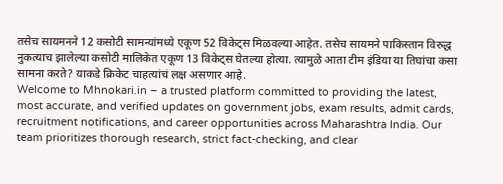तसेच सायमनने 12 कसोटी सामन्यांमध्ये एकूण 52 विकेट्स मिळवल्या आहेत. तसेच सायमने पाकिस्तान विरुद्ध नुकत्याच झालेल्या कसोटी मालिकेत एकूण 13 विकेट्स घेतल्या होत्या. त्यामुळे आता टीम इंडिया या तिघांचा कसा सामना करते? याकडे क्रिकेट चाहत्यांचं लक्ष असणार आहे.
Welcome to Mhnokari.in – a trusted platform committed to providing the latest, most accurate, and verified updates on government jobs, exam results, admit cards, recruitment notifications, and career opportunities across Maharashtra India. Our team prioritizes thorough research, strict fact-checking, and clear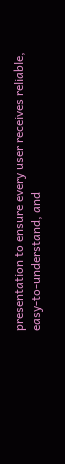presentation to ensure every user receives reliable, easy-to-understand, and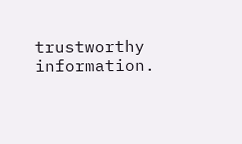trustworthy information.